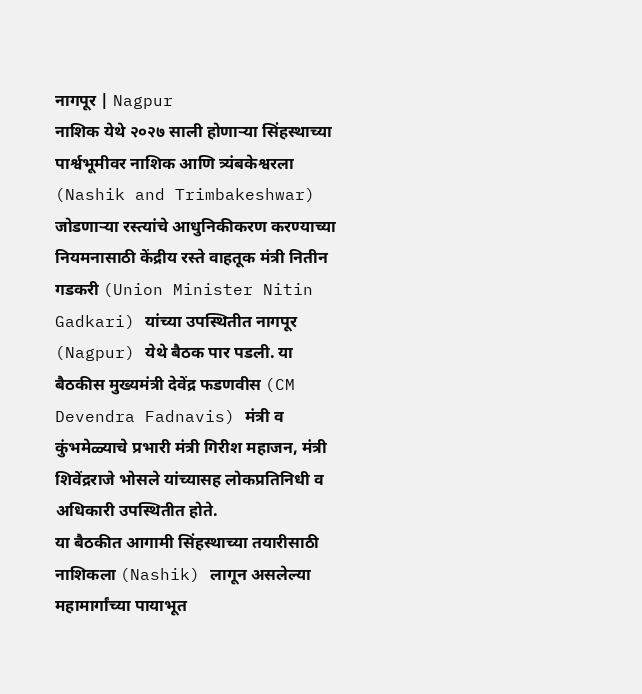नागपूर | Nagpur
नाशिक येथे २०२७ साली होणाऱ्या सिंहस्थाच्या पार्श्वभूमीवर नाशिक आणि त्र्यंबकेश्वरला (Nashik and Trimbakeshwar) जोडणाऱ्या रस्त्यांचे आधुनिकीकरण करण्याच्या नियमनासाठी केंद्रीय रस्ते वाहतूक मंत्री नितीन गडकरी (Union Minister Nitin Gadkari) यांच्या उपस्थितीत नागपूर (Nagpur) येथे बैठक पार पडली. या बैठकीस मुख्यमंत्री देवेंद्र फडणवीस (CM Devendra Fadnavis) मंत्री व कुंभमेळ्याचे प्रभारी मंत्री गिरीश महाजन, मंत्री शिवेंद्रराजे भोसले यांच्यासह लोकप्रतिनिधी व अधिकारी उपस्थितीत होते.
या बैठकीत आगामी सिंहस्थाच्या तयारीसाठी नाशिकला (Nashik) लागून असलेल्या महामार्गांच्या पायाभूत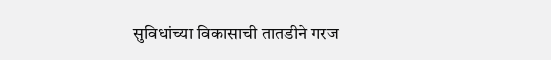सुविधांच्या विकासाची तातडीने गरज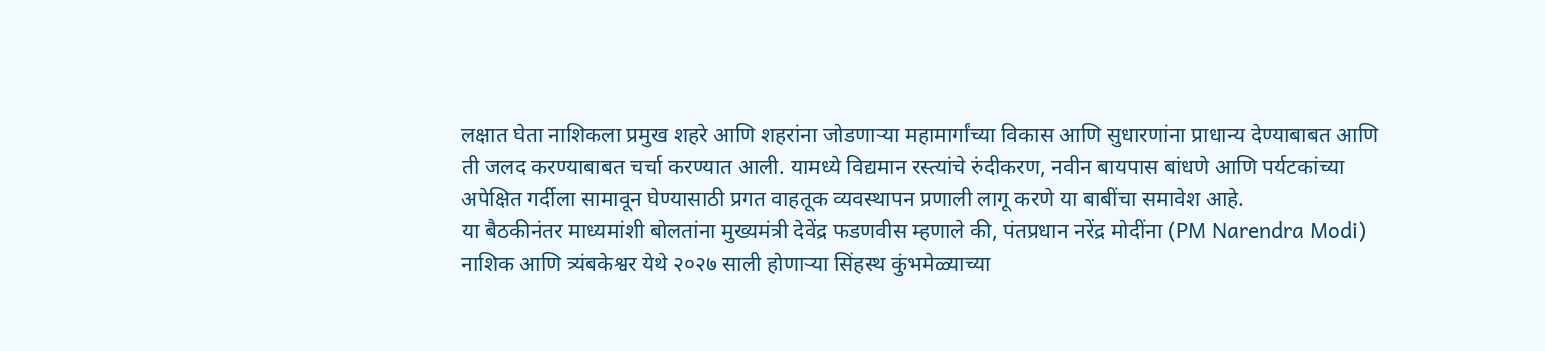लक्षात घेता नाशिकला प्रमुख शहरे आणि शहरांना जोडणाऱ्या महामार्गांच्या विकास आणि सुधारणांना प्राधान्य देण्याबाबत आणि ती जलद करण्याबाबत चर्चा करण्यात आली. यामध्ये विद्यमान रस्त्यांचे रुंदीकरण, नवीन बायपास बांधणे आणि पर्यटकांच्या अपेक्षित गर्दीला सामावून घेण्यासाठी प्रगत वाहतूक व्यवस्थापन प्रणाली लागू करणे या बाबींचा समावेश आहे.
या बैठकीनंतर माध्यमांशी बोलतांना मुख्यमंत्री देवेंद्र फडणवीस म्हणाले की, पंतप्रधान नरेंद्र मोदींना (PM Narendra Modi) नाशिक आणि त्र्यंबकेश्वर येथे २०२७ साली होणाऱ्या सिंहस्थ कुंभमेळ्याच्या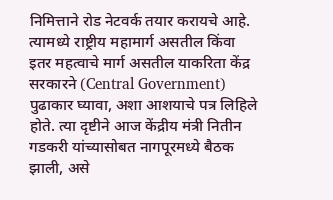निमित्ताने रोड नेटवर्क तयार करायचे आहे. त्यामध्ये राष्ट्रीय महामार्ग असतील किंवा इतर महत्वाचे मार्ग असतील याकरिता केंद्र सरकारने (Central Government) पुढाकार घ्यावा, अशा आशयाचे पत्र लिहिले होते. त्या दृष्टीने आज केंद्रीय मंत्री नितीन गडकरी यांच्यासोबत नागपूरमध्ये बैठक झाली, असे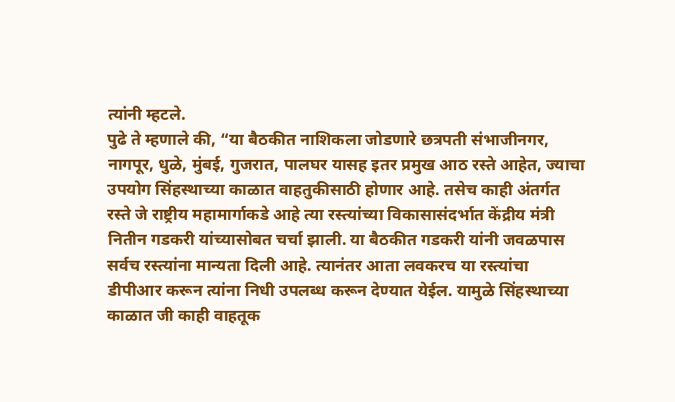त्यांनी म्हटले.
पुढे ते म्हणाले की, “या बैठकीत नाशिकला जोडणारे छत्रपती संभाजीनगर, नागपूर, धुळे, मुंबई, गुजरात, पालघर यासह इतर प्रमुख आठ रस्ते आहेत, ज्याचा उपयोग सिंहस्थाच्या काळात वाहतुकीसाठी होणार आहे. तसेच काही अंतर्गत रस्ते जे राष्ट्रीय महामार्गाकडे आहे त्या रस्त्यांच्या विकासासंदर्भात केंद्रीय मंत्री नितीन गडकरी यांच्यासोबत चर्चा झाली. या बैठकीत गडकरी यांनी जवळपास सर्वच रस्त्यांना मान्यता दिली आहे. त्यानंतर आता लवकरच या रस्त्यांचा डीपीआर करून त्यांना निधी उपलब्ध करून देण्यात येईल. यामुळे सिंहस्थाच्या काळात जी काही वाहतूक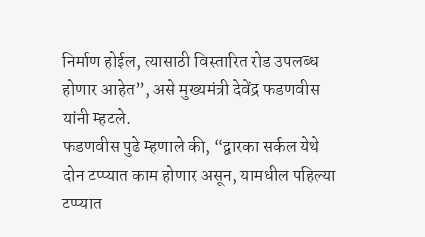निर्माण होईल, त्यासाठी विस्तारित रोड उपलब्ध होणार आहेत”, असे मुख्यमंत्री देवेंद्र फडणवीस यांनी म्हटले.
फडणवीस पुढे म्हणाले की, “द्वारका सर्कल येथे दोन टप्प्यात काम होणार असून, यामधील पहिल्या टप्प्यात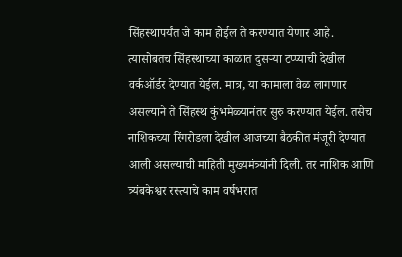सिंहस्थापर्यंत जे काम होईल ते करण्यात येणार आहे. त्यासोबतच सिंहस्थाच्या काळात दुसऱ्या टप्प्याची देखील वर्कऑर्डर देण्यात येईल. मात्र, या कामाला वेळ लागणार असल्याने ते सिंहस्थ कुंभमेळ्यानंतर सुरु करण्यात येईल. तसेच नाशिकच्या रिंगरोडला देखील आजच्या बैठकीत मंजूरी देण्यात आली असल्याची माहिती मुख्यमंत्र्यांनी दिली. तर नाशिक आणि त्र्यंबकेश्वर रस्त्याचे काम वर्षभरात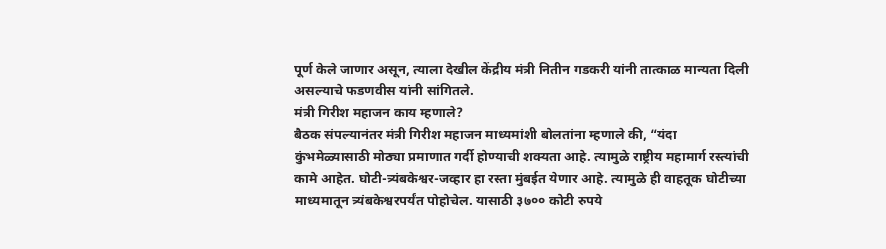पूर्ण केले जाणार असून, त्याला देखील केंद्रीय मंत्री नितीन गडकरी यांनी तात्काळ मान्यता दिली असल्याचे फडणवीस यांनी सांगितले.
मंत्री गिरीश महाजन काय म्हणाले?
बैठक संपल्यानंतर मंत्री गिरीश महाजन माध्यमांशी बोलतांना म्हणाले की, “यंदा कुंभमेळ्यासाठी मोठ्या प्रमाणात गर्दी होण्याची शक्यता आहे. त्यामुळे राष्ट्रीय महामार्ग रस्त्यांची कामे आहेत. घोटी-त्र्यंबकेश्वर-जव्हार हा रस्ता मुंबईत येणार आहे. त्यामुळे ही वाहतूक घोटीच्या माध्यमातून त्र्यंबकेश्वरपर्यंत पोहोचेल. यासाठी ३७०० कोटी रुपये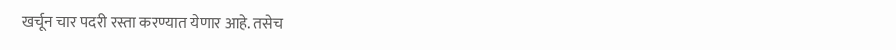खर्चून चार पदरी रस्ता करण्यात येणार आहे. तसेच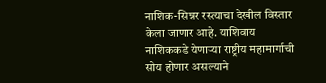नाशिक-सिन्नर रस्त्याचा देखील विस्तार केला जाणार आहे. याशिवाय नाशिककडे येणाऱ्या राष्ट्रीय महामार्गाची सोय होणार असल्याने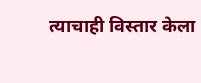त्याचाही विस्तार केला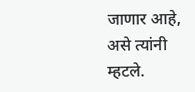जाणार आहे, असे त्यांनी म्हटले.